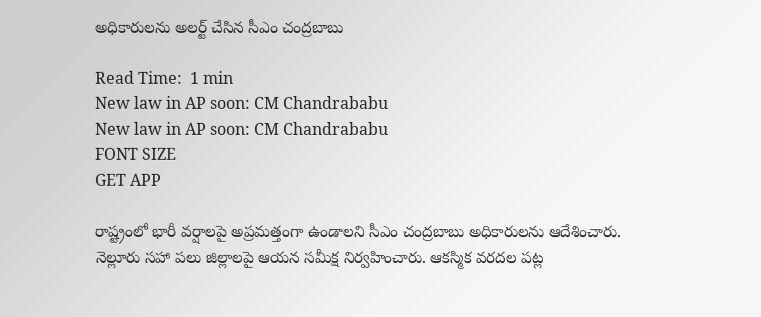అధికారులను అలర్ట్ చేసిన సీఎం చంద్రబాబు

Read Time:  1 min
New law in AP soon: CM Chandrababu
New law in AP soon: CM Chandrababu
FONT SIZE
GET APP

రాష్ట్రంలో భారీ వర్షాలపై అప్రమత్తంగా ఉండాలని సీఎం చంద్రబాబు అధికారులను ఆదేశించారు. నెల్లూరు సహా పలు జిల్లాలపై ఆయన సమీక్ష నిర్వహించారు. ఆకస్మిక వరదల పట్ల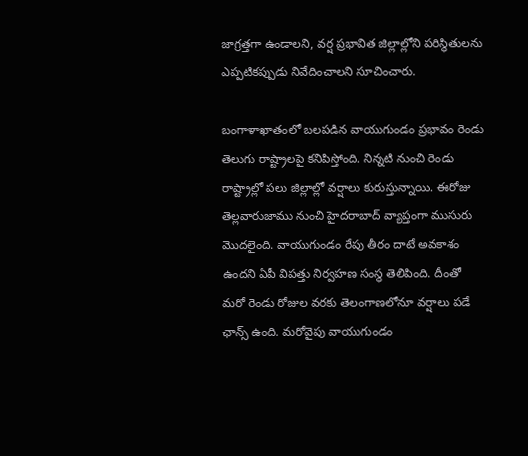జాగ్రత్తగా ఉండాలని, వర్ష ప్రభావిత జిల్లాల్లోని పరిస్థితులను ఎప్పటికప్పుడు నివేదించాలని సూచించారు.

బంగాళాఖాతంలో బలపడిన వాయుగుండం ప్రభావం రెండు తెలుగు రాష్ట్రాలపై కనిపిస్తోంది. నిన్నటి నుంచి రెండు రాష్ట్రాల్లో పలు జిల్లాల్లో వర్షాలు కురుస్తున్నాయి. ఈరోజు తెల్లవారుజాము నుంచి హైదరాబాద్ వ్యాప్తంగా ముసురు మొదలైంది. వాయుగుండం రేపు తీరం దాటే అవకాశం ఉందని ఏపీ విపత్తు నిర్వహణ సంస్థ తెలిపింది. దీంతో మరో రెండు రోజుల వరకు తెలంగాణలోనూ వర్షాలు పడే ఛాన్స్ ఉంది. మరోవైపు వాయుగుండం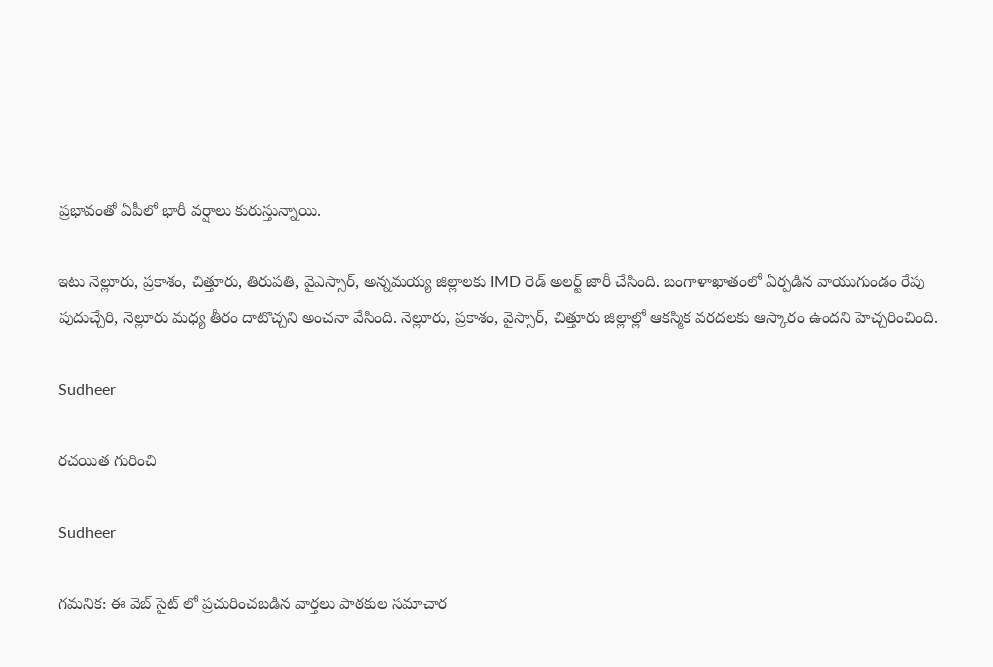ప్రభావంతో ఏపీలో భారీ వర్షాలు కురుస్తున్నాయి.

ఇటు నెల్లూరు, ప్రకాశం, చిత్తూరు, తిరుపతి, వైఎస్సార్, అన్నమయ్య జిల్లాలకు IMD రెడ్ అలర్ట్ జారీ చేసింది. బంగాళాఖాతంలో ఏర్పడిన వాయుగుండం రేపు పుదుచ్చేరి, నెల్లూరు మధ్య తీరం దాటొచ్చని అంచనా వేసింది. నెల్లూరు, ప్రకాశం, వైస్సార్, చిత్తూరు జిల్లాల్లో ఆకస్మిక వరదలకు ఆస్కారం ఉందని హెచ్చరించింది.

Sudheer

రచయిత గురించి

Sudheer

గమనిక: ఈ వెబ్ సైట్ లో ప్రచురించబడిన వార్తలు పాఠకుల సమాచార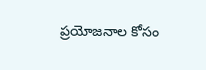ప్రయోజనాల కోసం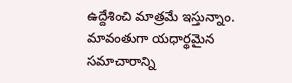ఉద్దేశించి మాత్రమే ఇస్తున్నాం. మావంతుగా యధార్థమైన సమాచారాన్ని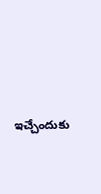ఇచ్చేందుకు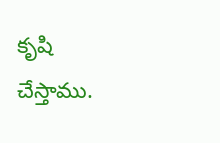కృషి చేస్తాము.